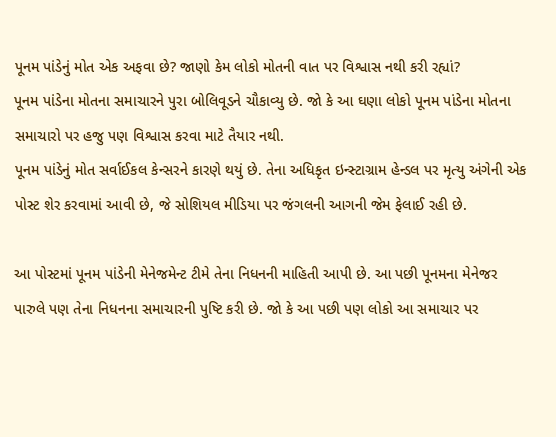પૂનમ પાંડેનું મોત એક અફવા છે? જાણો કેમ લોકો મોતની વાત પર વિશ્વાસ નથી કરી રહ્યાં?
પૂનમ પાંડેના મોતના સમાચારને પુરા બોલિવૂડને ચૌકાવ્યુ છે. જો કે આ ઘણા લોકો પૂનમ પાંડેના મોતના સમાચારો પર હજુ પણ વિશ્વાસ કરવા માટે તૈયાર નથી.
પૂનમ પાંડેનું મોત સર્વાઈકલ કેન્સરને કારણે થયું છે. તેના અધિકૃત ઇન્સ્ટાગ્રામ હેન્ડલ પર મૃત્યુ અંગેની એક પોસ્ટ શેર કરવામાં આવી છે, જે સોશિયલ મીડિયા પર જંગલની આગની જેમ ફેલાઈ રહી છે.

આ પોસ્ટમાં પૂનમ પાંડેની મેનેજમેન્ટ ટીમે તેના નિધનની માહિતી આપી છે. આ પછી પૂનમના મેનેજર પારુલે પણ તેના નિધનના સમાચારની પુષ્ટિ કરી છે. જો કે આ પછી પણ લોકો આ સમાચાર પર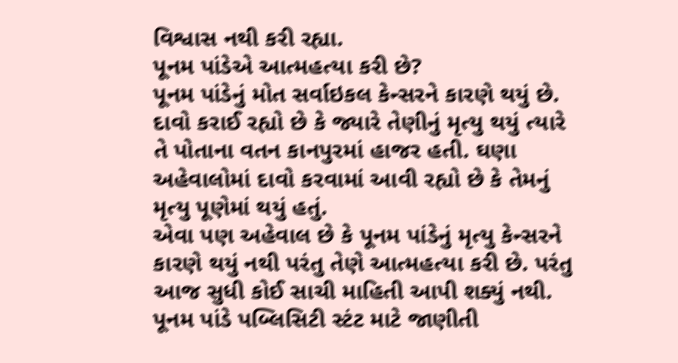વિશ્વાસ નથી કરી રહ્યા.
પૂનમ પાંડેએ આત્મહત્યા કરી છે?
પૂનમ પાંડેનું મોત સર્વાઇકલ કેન્સરને કારણે થયું છે. દાવો કરાઈ રહ્યો છે કે જ્યારે તેણીનું મૃત્યુ થયું ત્યારે તે પોતાના વતન કાનપુરમાં હાજર હતી. ઘણા અહેવાલોમાં દાવો કરવામાં આવી રહ્યો છે કે તેમનું મૃત્યુ પૂણેમાં થયું હતું.
એવા પણ અહેવાલ છે કે પૂનમ પાંડેનું મૃત્યુ કેન્સરને કારણે થયું નથી પરંતુ તેણે આત્મહત્યા કરી છે. પરંતુ આજ સુધી કોઈ સાચી માહિતી આપી શક્યું નથી.
પૂનમ પાંડે પબ્લિસિટી સ્ટંટ માટે જાણીતી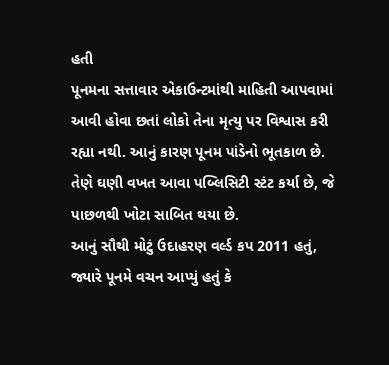હતી
પૂનમના સત્તાવાર એકાઉન્ટમાંથી માહિતી આપવામાં આવી હોવા છતાં લોકો તેના મૃત્યુ પર વિશ્વાસ કરી રહ્યા નથી. આનું કારણ પૂનમ પાંડેનો ભૂતકાળ છે. તેણે ઘણી વખત આવા પબ્લિસિટી સ્ટંટ કર્યા છે, જે પાછળથી ખોટા સાબિત થયા છે.
આનું સૌથી મોટું ઉદાહરણ વર્લ્ડ કપ 2011 હતું, જ્યારે પૂનમે વચન આપ્યું હતું કે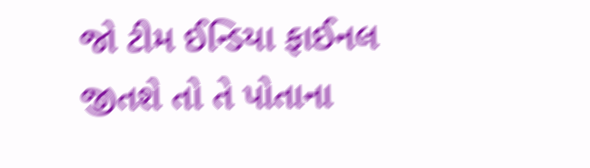જો ટીમ ઈન્ડિયા ફાઈનલ જીતશે તો તે પોતાના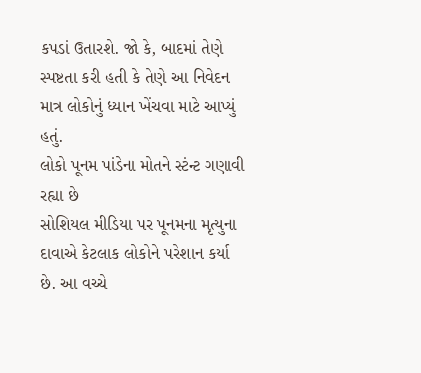કપડાં ઉતારશે. જો કે, બાદમાં તેણે સ્પષ્ટતા કરી હતી કે તેણે આ નિવેદન માત્ર લોકોનું ધ્યાન ખેંચવા માટે આપ્યું હતું.
લોકો પૂનમ પાંડેના મોતને સ્ટંન્ટ ગણાવી રહ્યા છે
સોશિયલ મીડિયા પર પૂનમના મૃત્યુના દાવાએ કેટલાક લોકોને પરેશાન કર્યા છે. આ વચ્ચે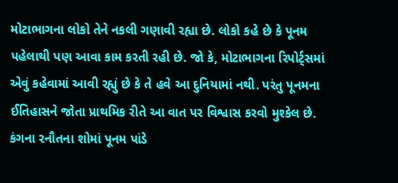મોટાભાગના લોકો તેને નકલી ગણાવી રહ્યા છે. લોકો કહે છે કે પૂનમ પહેલાથી પણ આવા કામ કરતી રહી છે. જો કે, મોટાભાગના રિપોર્ટ્સમાં એવું કહેવામાં આવી રહ્યું છે કે તે હવે આ દુનિયામાં નથી. પરંતુ પૂનમના ઈતિહાસને જોતા પ્રાથમિક રીતે આ વાત પર વિશ્વાસ કરવો મુશ્કેલ છે.
કંગના રનૌતના શોમાં પૂનમ પાંડે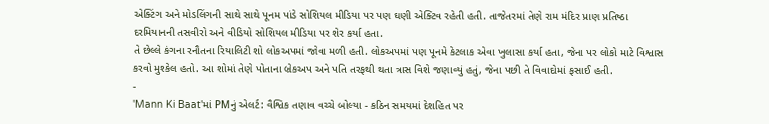એક્ટિંગ અને મોડલિંગની સાથે સાથે પૂનમ પાંડે સોશિયલ મીડિયા પર પણ ઘણી એક્ટિવ રહેતી હતી. તાજેતરમાં તેણે રામ મંદિર પ્રાણ પ્રતિષ્ઠા દરમિયાનની તસવીરો અને વીડિયો સોશિયલ મીડિયા પર શેર કર્યા હતા.
તે છેલ્લે કંગના રનૌતના રિયાલિટી શો લોકઅપમાં જોવા મળી હતી. લોકઅપમાં પણ પૂનમે કેટલાક એવા ખુલાસા કર્યા હતા, જેના પર લોકો માટે વિશ્વાસ કરવો મુશ્કેલ હતો. આ શોમાં તેણે પોતાના બ્રેકઅપ અને પતિ તરફથી થતા ત્રાસ વિશે જણાવ્યું હતું, જેના પછી તે વિવાદોમાં ફસાઈ હતી.
-
'Mann Ki Baat'માં PMનું એલર્ટ: વૈશ્વિક તણાવ વચ્ચે બોલ્યા - કઠિન સમયમાં દેશહિત પર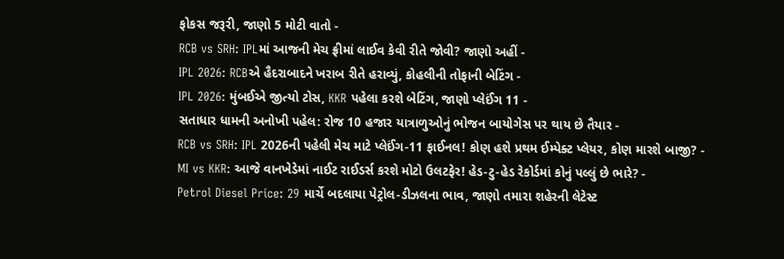ફોકસ જરૂરી, જાણો 5 મોટી વાતો -
RCB vs SRH: IPLમાં આજની મેચ ફ્રીમાં લાઈવ કેવી રીતે જોવી? જાણો અહીં -
IPL 2026: RCBએ હૈદરાબાદને ખરાબ રીતે હરાવ્યું, કોહલીની તોફાની બેટિંગ -
IPL 2026: મુંબઈએ જીત્યો ટોસ, KKR પહેલા કરશે બેટિંગ, જાણો પ્લેઈંગ 11 -
સતાધાર ધામની અનોખી પહેલ: રોજ 10 હજાર યાત્રાળુઓનું ભોજન બાયોગેસ પર થાય છે તૈયાર -
RCB vs SRH: IPL 2026ની પહેલી મેચ માટે પ્લેઈંગ-11 ફાઈનલ! કોણ હશે પ્રથમ ઈમ્પેક્ટ પ્લેયર, કોણ મારશે બાજી? -
MI vs KKR: આજે વાનખેડેમાં નાઈટ રાઈડર્સ કરશે મોટો ઉલટફેર! હેડ-ટુ-હેડ રેકોર્ડમાં કોનું પલ્લું છે ભારે? -
Petrol Diesel Price: 29 માર્ચે બદલાયા પેટ્રોલ-ડીઝલના ભાવ, જાણો તમારા શહેરની લેટેસ્ટ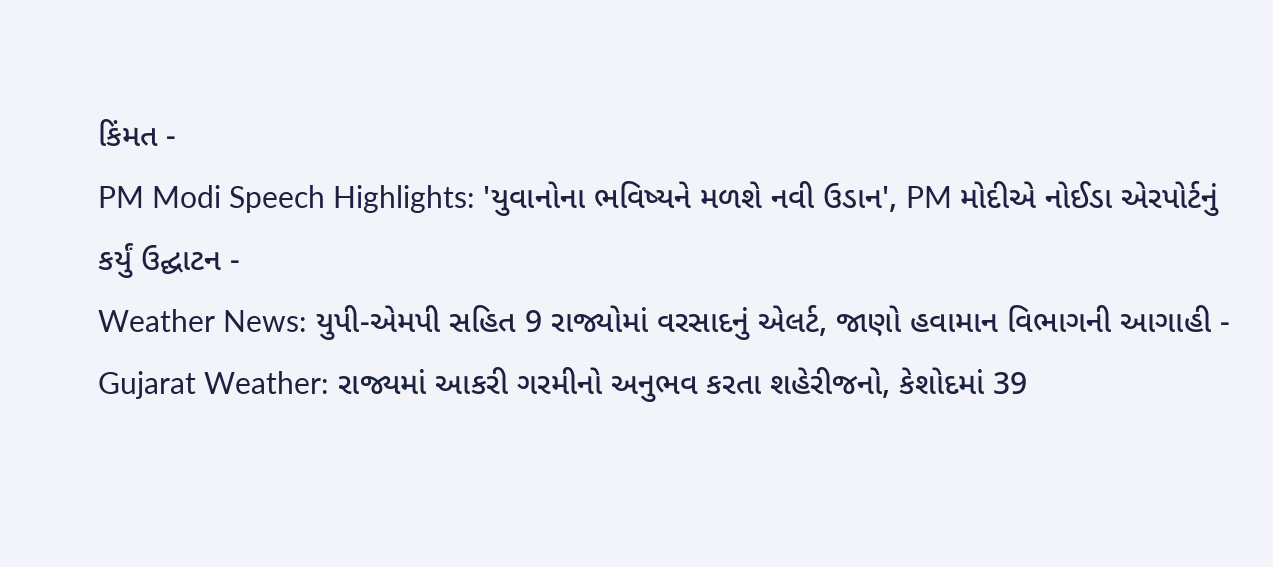કિંમત -
PM Modi Speech Highlights: 'યુવાનોના ભવિષ્યને મળશે નવી ઉડાન', PM મોદીએ નોઈડા એરપોર્ટનું કર્યું ઉદ્ઘાટન -
Weather News: યુપી-એમપી સહિત 9 રાજ્યોમાં વરસાદનું એલર્ટ, જાણો હવામાન વિભાગની આગાહી -
Gujarat Weather: રાજ્યમાં આકરી ગરમીનો અનુભવ કરતા શહેરીજનો, કેશોદમાં 39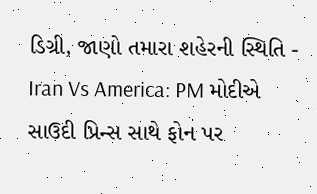ડિગ્રી, જાણો તમારા શહેરની સ્થિતિ -
Iran Vs America: PM મોદીએ સાઉદી પ્રિન્સ સાથે ફોન પર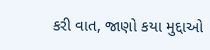કરી વાત, જાણો કયા મુદ્દાઓ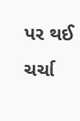પર થઈ ચર્ચા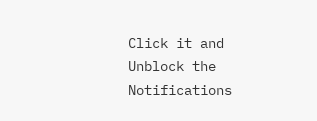Click it and Unblock the Notifications